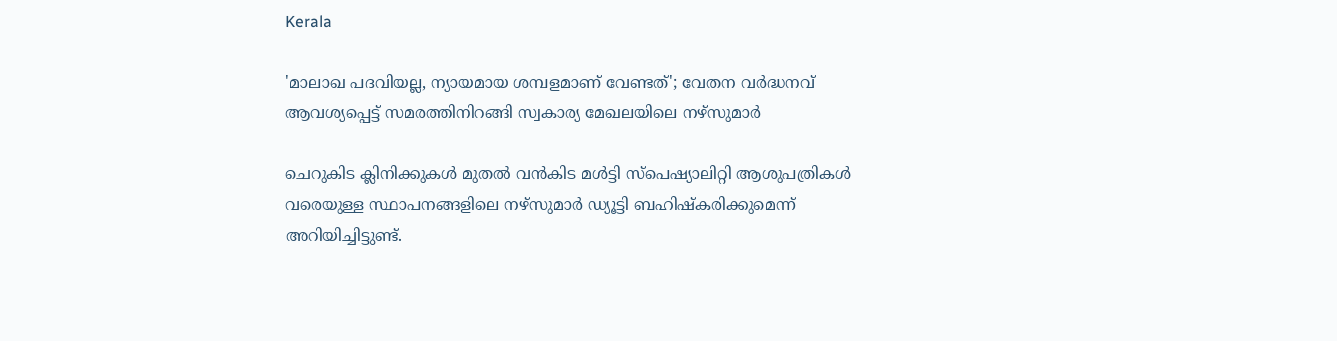Kerala

'മാലാഖ പദവിയല്ല, ന്യായമായ ശമ്പളമാണ് വേണ്ടത്'; വേതന വർദ്ധനവ് ആവശ്യപ്പെട്ട് സമരത്തിനിറങ്ങി സ്വകാര്യ മേഖലയിലെ നഴ്സുമാർ

ചെറുകിട ക്ലിനിക്കുകൾ മുതൽ വൻകിട മൾട്ടി സ്പെഷ്യാലിറ്റി ആശുപത്രികൾ വരെയുള്ള സ്ഥാപനങ്ങളിലെ നഴ്സുമാർ ഡ്യൂട്ടി ബഹിഷ്കരിക്കുമെന്ന് അറിയിച്ചിട്ടുണ്ട്.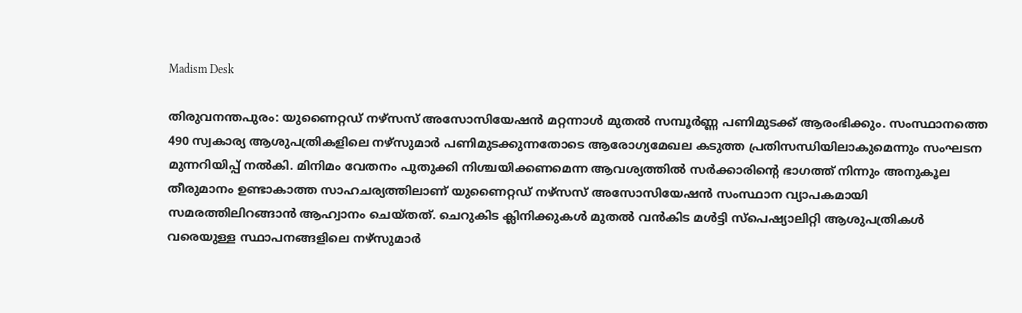Madism Desk

തിരുവനന്തപുരം: യുണൈറ്റഡ് നഴ്സസ് അസോസിയേഷൻ മറ്റന്നാൾ മുതൽ സമ്പൂർണ്ണ പണിമുടക്ക് ആരംഭിക്കും. സംസ്ഥാനത്തെ 490 സ്വകാര്യ ആശുപത്രികളിലെ നഴ്സുമാർ പണിമുടക്കുന്നതോടെ ആരോഗ്യമേഖല കടുത്ത പ്രതിസന്ധിയിലാകുമെന്നും സംഘടന മുന്നറിയിപ്പ് നൽകി. മിനിമം വേതനം പുതുക്കി നിശ്ചയിക്കണമെന്ന ആവശ്യത്തിൽ സർക്കാരിൻ്റെ ഭാഗത്ത് നിന്നും അനുകൂല തീരുമാനം ഉണ്ടാകാത്ത സാഹചര്യത്തിലാണ് യുണൈറ്റഡ് നഴ്സസ് അസോസിയേഷൻ സംസ്ഥാന വ്യാപകമായി സമരത്തിലിറങ്ങാൻ ആഹ്വാനം ചെയ്തത്. ചെറുകിട ക്ലിനിക്കുകൾ മുതൽ വൻകിട മൾട്ടി സ്പെഷ്യാലിറ്റി ആശുപത്രികൾ വരെയുള്ള സ്ഥാപനങ്ങളിലെ നഴ്സുമാർ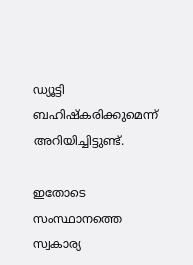ഡ്യൂട്ടി ബഹിഷ്കരിക്കുമെന്ന് അറിയിച്ചിട്ടുണ്ട്.

ഇതോടെ സംസ്ഥാനത്തെ സ്വകാര്യ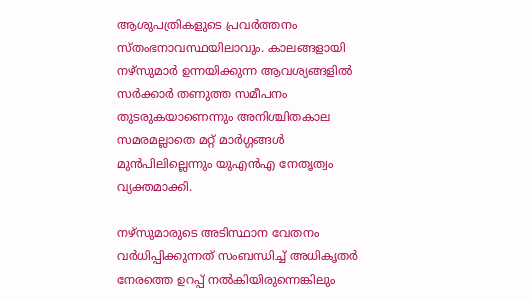ആശുപത്രികളുടെ പ്രവർത്തനം സ്തംഭനാവസ്ഥയിലാവും. കാലങ്ങളായി നഴ്‌സുമാർ ഉന്നയിക്കുന്ന ആവശ്യങ്ങളിൽ സർക്കാർ തണുത്ത സമീപനം തുടരുകയാണെന്നും അനിശ്ചിതകാല സമരമല്ലാതെ മറ്റ് മാർഗ്ഗങ്ങൾ മുൻപിലില്ലെന്നും യുഎൻഎ നേതൃത്വം വ്യക്തമാക്കി.

നഴ്സുമാരുടെ അടിസ്ഥാന വേതനം വർധിപ്പിക്കുന്നത് സംബന്ധിച്ച് അധികൃതർ നേരത്തെ ഉറപ്പ് നൽകിയിരുന്നെങ്കിലും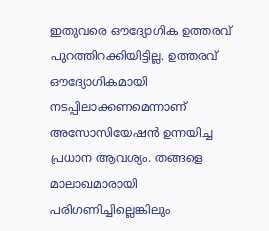ഇതുവരെ ഔദ്യോഗിക ഉത്തരവ് പുറത്തിറക്കിയിട്ടില്ല. ഉത്തരവ് ഔദ്യോഗികമായി നടപ്പിലാക്കണമെന്നാണ് അസോസിയേഷൻ ഉന്നയിച്ച പ്രധാന ആവശ്യം. തങ്ങളെ മാലാഖമാരായി പരിഗണിച്ചില്ലെങ്കിലും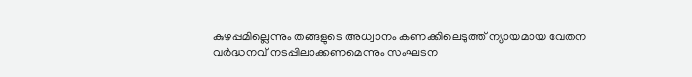കുഴപ്പമില്ലെന്നും തങ്ങളുടെ അധ്വാനം കണക്കിലെടുത്ത് ന്യായമായ വേതന വർദ്ധനവ് നടപ്പിലാക്കണമെന്നും സംഘടന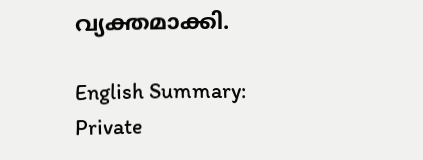വ്യക്തമാക്കി.

English Summary: Private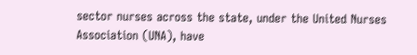sector nurses across the state, under the United Nurses Association (UNA), have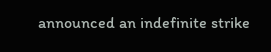announced an indefinite strike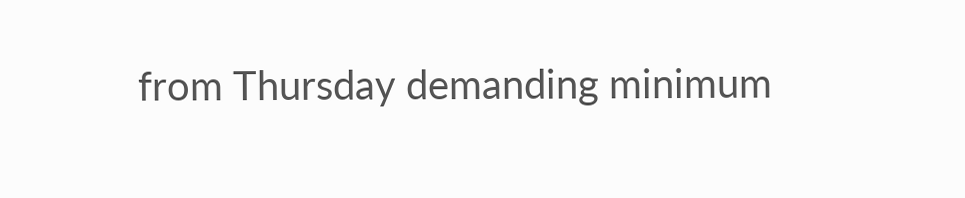from Thursday demanding minimum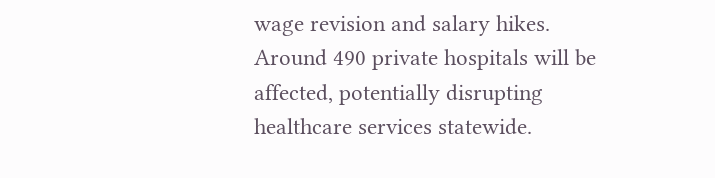wage revision and salary hikes. Around 490 private hospitals will be affected, potentially disrupting healthcare services statewide.